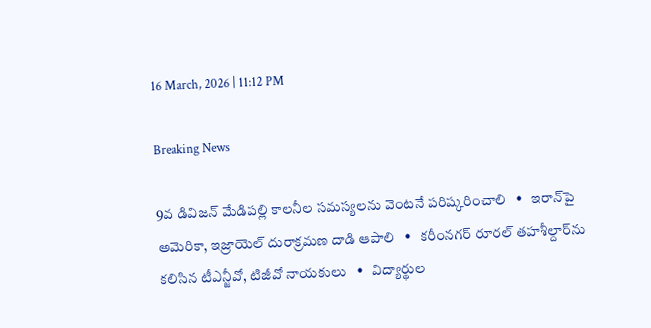16 March, 2026 | 11:12 PM

Breaking News

9వ డివిజన్ మేడిపల్లి కాలనీల సమస్యలను వెంటనే పరిష్కరించాలి   •   ఇరాన్‌పై అమెరికా, ఇజ్రాయెల్ దురాక్రమణ దాడి ఆపాలి   •   కరీంనగర్ రూరల్ తహశీల్దార్‌ను కలిసిన టీఎన్జీవో, టిజీవో నాయకులు   •   విద్యార్థుల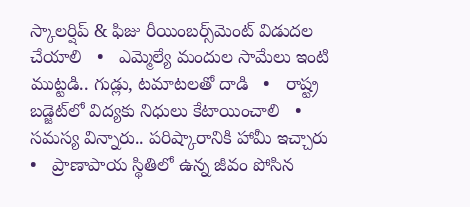స్కాలర్షిప్ & ఫిజు రీయింబర్స్‌మెంట్ విడుదల చేయాలి   •   ఎమ్మెల్యే మందుల సామేలు ఇంటి ముట్టడి.. గుడ్లు, టమాటలతో దాడి   •   రాష్ట్ర బడ్జెట్‌లో విద్యకు నిధులు కేటాయించాలి   •   సమస్య విన్నారు.. పరిష్కారానికి హామీ ఇచ్చారు   •   ప్రాణాపాయ స్థితిలో ఉన్న జీవం పోసిన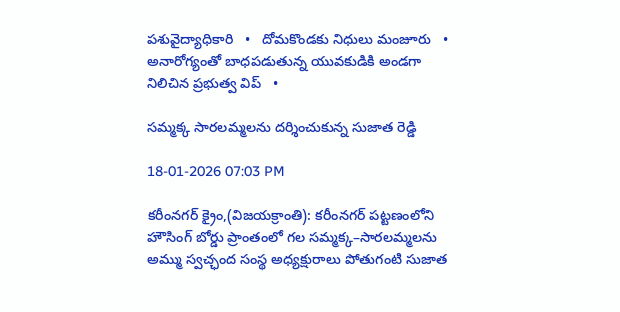పశువైద్యాధికారి   •   దోమకొండకు నిధులు మంజూరు   •   అనారోగ్యంతో బాధపడుతున్న యువకుడికి అండగా నిలిచిన ప్రభుత్వ విప్   •

సమ్మక్క సారలమ్మలను దర్శించుకున్న సుజాత రెడ్డి

18-01-2026 07:03 PM

కరీంనగర్ క్రైం,(విజయక్రాంతి): కరీంనగర్ పట్టణంలోని హౌసింగ్ బోర్డు ప్రాంతంలో గల సమ్మక్క–సారలమ్మలను అమ్ము స్వచ్ఛంద సంస్థ అధ్యక్షురాలు పోతుగంటి సుజాత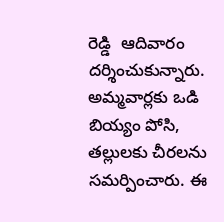రెడ్డి  ఆదివారం దర్శించుకున్నారు. అమ్మవార్లకు ఒడి బియ్యం పోసి, తల్లులకు చీరలను సమర్పించారు. ఈ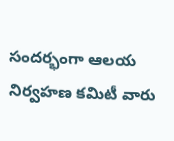సందర్భంగా ఆలయ నిర్వహణ కమిటీ వారు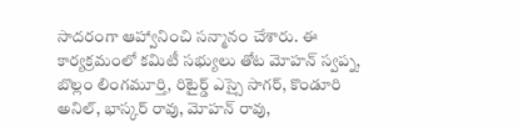సాదరంగా ఆహ్వానించి సన్మానం చేశారు. ఈ కార్యక్రమంలో కమిటీ సభ్యులు తోట మోహన్ స్వప్న, బొల్లం లింగమూర్తి, రిటైర్డ్ ఎస్సై సాగర్, కొండూరి అనిల్, భాస్కర్ రావు, మోహన్ రావు,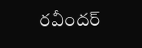రవీందర్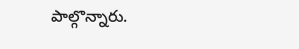పాల్గొన్నారు.